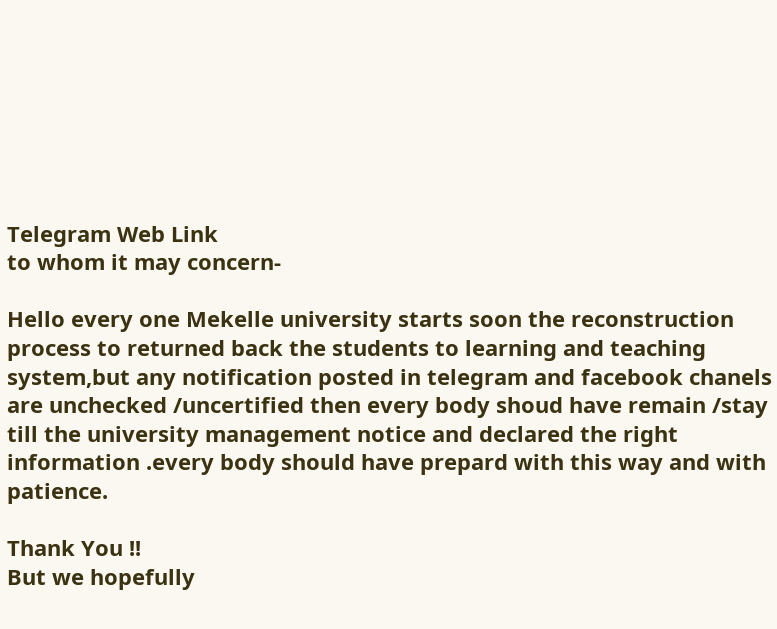Telegram Web Link
to whom it may concern-

Hello every one Mekelle university starts soon the reconstruction process to returned back the students to learning and teaching system,but any notification posted in telegram and facebook chanels are unchecked /uncertified then every body shoud have remain /stay till the university management notice and declared the right information .every body should have prepard with this way and with patience.

Thank You !!
But we hopefully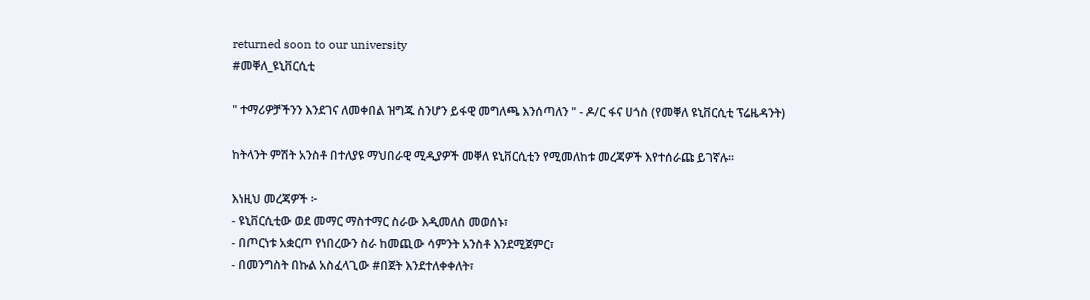returned soon to our university
#መቐለ_ዩኒቨርሲቲ

" ተማሪዎቻችንን እንደገና ለመቀበል ዝግጁ ስንሆን ይፋዊ መግለጫ እንሰጣለን " - ዶ/ር ፋና ሀጎስ (የመቐለ ዩኒቨርሲቲ ፕሬዜዳንት)

ከትላንት ምሽት አንስቶ በተለያዩ ማህበራዊ ሚዲያዎች መቐለ ዩኒቨርሲቲን የሚመለከቱ መረጃዎች እየተሰራጩ ይገኛሉ።

እነዚህ መረጃዎች ፦
- ዩኒቨርሲቲው ወደ መማር ማስተማር ስራው እዲመለስ መወሰኑ፣
- በጦርነቱ አቋርጦ የነበረውን ስራ ከመጪው ሳምንት አንስቶ እንደሚጀምር፣
- በመንግስት በኩል አስፈላጊው #በጀት እንደተለቀቀለት፣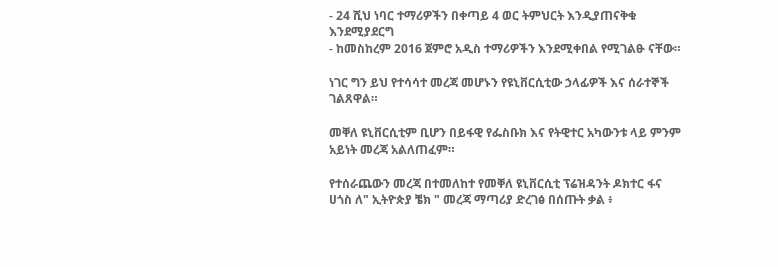- 24 ሺህ ነባር ተማሪዎችን በቀጣይ 4 ወር ትምህርት እንዲያጠናቅቁ እንደሚያደርግ
- ከመስከረም 2016 ጀምሮ አዲስ ተማሪዎችን እንደሚቀበል የሚገልፁ ናቸው።

ነገር ግን ይህ የተሳሳተ መረጃ መሆኑን የዩኒቨርሲቲው ኃላፊዎች እና ሰራተኞች ገልጸዋል።

መቐለ ዩኒቨርሲቲም ቢሆን በይፋዊ የፌስቡክ እና የትዊተር አካውንቱ ላይ ምንም አይነት መረጃ አልለጠፈም።

የተሰራጨውን መረጃ በተመለከተ የመቐለ ዩኒቨርሲቲ ፕሬዝዳንት ዶክተር ፋና ሀጎስ ለ" ኢትዮጵያ ቼክ " መረጃ ማጣሪያ ድረገፅ በሰጡት ቃል ፥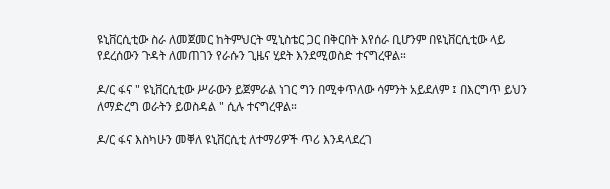ዩኒቨርሲቲው ስራ ለመጀመር ከትምህርት ሚኒስቴር ጋር በቅርበት እየሰራ ቢሆንም በዩኒቨርሲቲው ላይ የደረሰውን ጉዳት ለመጠገን የራሱን ጊዜና ሂደት እንደሚወስድ ተናግረዋል።

ዶ/ር ፋና " ዩኒቨርሲቲው ሥራውን ይጀምራል ነገር ግን በሚቀጥለው ሳምንት አይደለም ፤ በእርግጥ ይህን ለማድረግ ወራትን ይወስዳል " ሲሉ ተናግረዋል።

ዶ/ር ፋና እስካሁን መቐለ ዩኒቨርሲቲ ለተማሪዎች ጥሪ እንዳላደረገ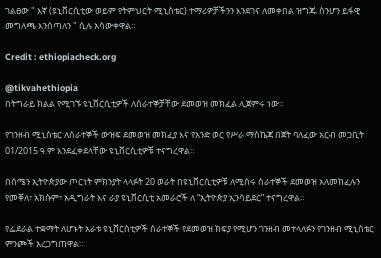ገልፀው " እኛ (ዩኒቨርሲቲው ወይም የትምህርት ሚኒስቴር) ተማሪዎቻችንን እንደገና ለመቀበል ዝግጁ ስንሆን ይፋዊ መግለጫ እንሰጣለን " ሲሉ አሳውቀዋል።

Credit : ethiopiacheck.org

@tikvahethiopia
በትግራይ ክልል የሚገኙ ዩኒቨርሲቲዎች ለሰራተኞቻቸው ደመወዝ መክፈል ሊጀምሩ ነው።

የገንዘብ ሚኒስቴር ለሰራተኞች ውዝፍ ደመወዝ መክፈያ እና የአንድ ወር የሥራ ማስኬጃ በጀት ባለፈው አርብ መጋቢት 01/2015 ዓ.ም እንደፈቀደላቸው ዩኒቨርሲቲዎቹ ተናግረዋል።

በሰሜን ኢትዮጵያው ጦርነት ምክንያት ላላፉት 20 ወራት በዩኒቨርሲቲዎቹ ለሚሰሩ ሰራተኞች ደመወዝ አለመከፈሉን የመቐለ፣ አክሱም፣ አዲግራት እና ራያ ዩኒቨርሲቲ አመራሮች ለ “ኢትዮጵያ ኢንሳይደር” ተናግረዋል።

የፌደራል ተቋማት ለሆኑት አራቱ ዩኒቨርስቲዎች ሰራተኞች የደመወዝ ክፍያ የሚሆን ገንዘብ መተላለፉን የገንዘብ ሚኒስቴር ምንጮች አረጋግጠዋል።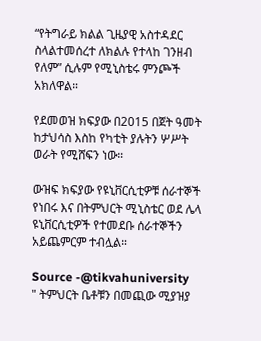“የትግራይ ክልል ጊዜያዊ አስተዳደር ስላልተመሰረተ ለክልሉ የተላከ ገንዘብ የለም” ሲሉም የሚኒስቴሩ ምንጮች አክለዋል።

የደመወዝ ክፍያው በ2015 በጀት ዓመት ከታህሳስ እስከ የካቲት ያሉትን ሦሥት ወራት የሚሸፍን ነው።

ውዝፍ ክፍያው የዩኒቨርሲቲዎቹ ሰራተኞች የነበሩ እና በትምህርት ሚኒስቴር ወደ ሌላ ዩኒቨርሲቲዎች የተመደቡ ሰራተኞችን አይጨምርም ተብሏል።

Source -@tikvahuniversity
" ትምህርት ቤቶቹን በመጪው ሚያዝያ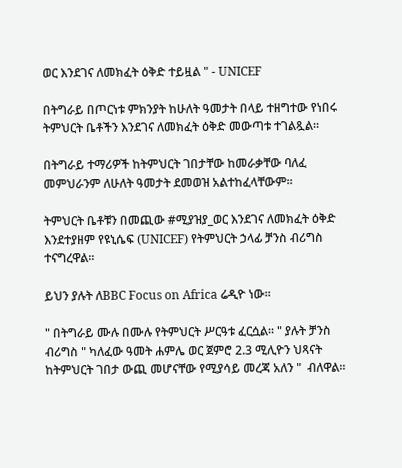ወር እንደገና ለመክፈት ዕቅድ ተይዟል " - UNICEF

በትግራይ በጦርነቱ ምክንያት ከሁለት ዓመታት በላይ ተዘግተው የነበሩ ትምህርት ቤቶችን እንደገና ለመክፈት ዕቅድ መውጣቱ ተገልጿል።

በትግራይ ተማሪዎች ከትምህርት ገበታቸው ከመራቃቸው ባለፈ መምህራንም ለሁለት ዓመታት ደመወዝ አልተከፈላቸውም።

ትምህርት ቤቶቹን በመጪው #ሚያዝያ_ወር እንደገና ለመክፈት ዕቅድ እንደተያዘም የዩኒሴፍ (UNICEF) የትምህርት ኃላፊ ቻንስ ብሪግስ ተናግረዋል።

ይህን ያሉት ለBBC Focus on Africa ሬዲዮ ነው።

" በትግራይ ሙሉ በሙሉ የትምህርት ሥርዓቱ ፈርሷል። " ያሉት ቻንስ ብሪግስ " ካለፈው ዓመት ሐምሌ ወር ጀምሮ 2.3 ሚሊዮን ህጻናት ከትምህርት ገበታ ውጪ መሆናቸው የሚያሳይ መረጃ አለን "  ብለዋል።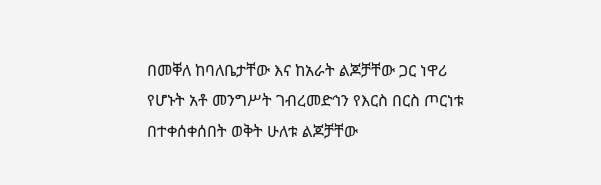በመቐለ ከባለቤታቸው እና ከአራት ልጆቻቸው ጋር ነዋሪ የሆኑት አቶ መንግሥት ገብረመድኅን የእርስ በርስ ጦርነቱ በተቀሰቀሰበት ወቅት ሁለቱ ልጆቻቸው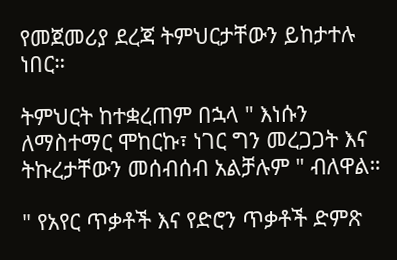የመጀመሪያ ደረጃ ትምህርታቸውን ይከታተሉ ነበር።

ትምህርት ከተቋረጠም በኋላ " እነሱን ለማስተማር ሞከርኩ፣ ነገር ግን መረጋጋት እና ትኩረታቸውን መሰብሰብ አልቻሉም " ብለዋል።

" የአየር ጥቃቶች እና የድሮን ጥቃቶች ድምጽ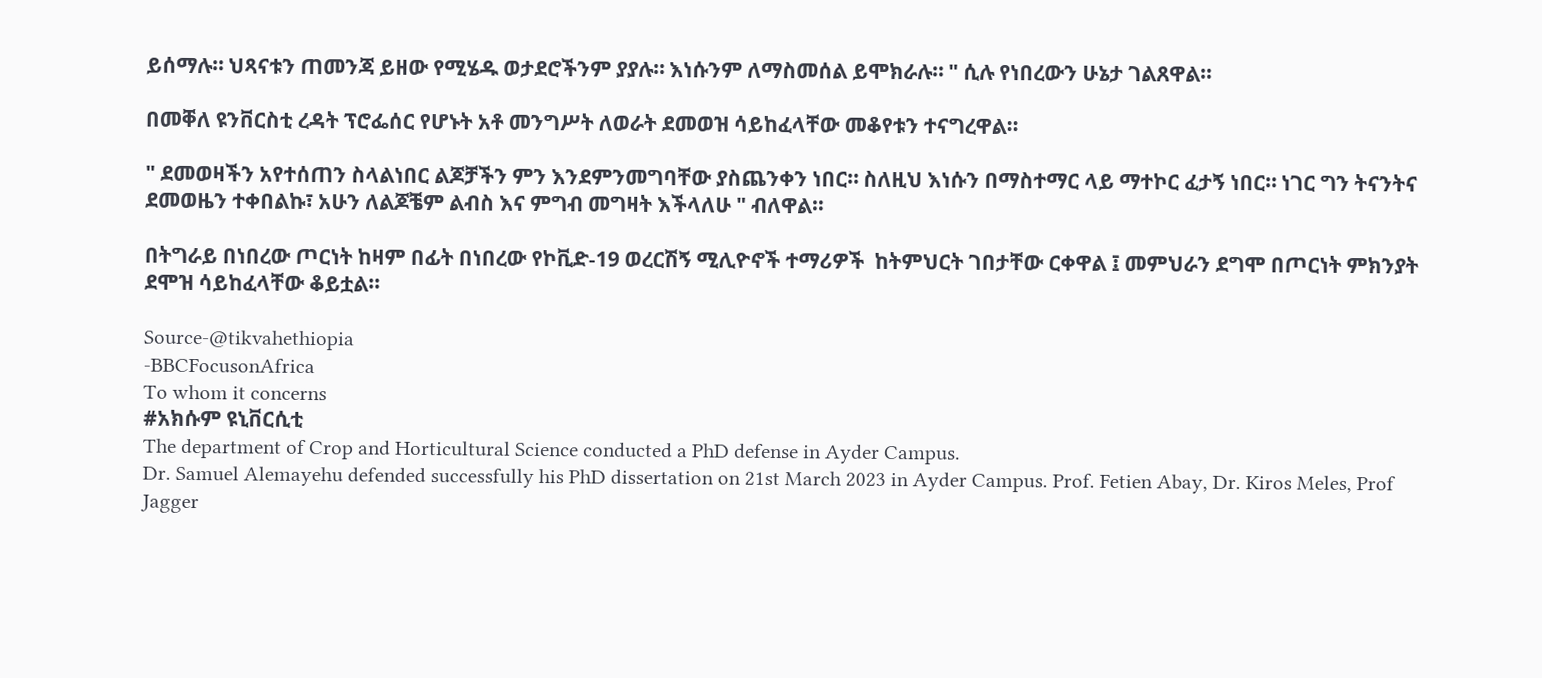ይሰማሉ። ህጻናቱን ጠመንጃ ይዘው የሚሄዱ ወታደሮችንም ያያሉ። እነሱንም ለማስመሰል ይሞክራሉ። " ሲሉ የነበረውን ሁኔታ ገልጸዋል።

በመቐለ ዩንቨርስቲ ረዳት ፕሮፌሰር የሆኑት አቶ መንግሥት ለወራት ደመወዝ ሳይከፈላቸው መቆየቱን ተናግረዋል።

" ደመወዛችን አየተሰጠን ስላልነበር ልጆቻችን ምን እንደምንመግባቸው ያስጨንቀን ነበር። ስለዚህ እነሱን በማስተማር ላይ ማተኮር ፈታኝ ነበር። ነገር ግን ትናንትና ደመወዜን ተቀበልኩ፣ አሁን ለልጆቼም ልብስ እና ምግብ መግዛት እችላለሁ " ብለዋል።

በትግራይ በነበረው ጦርነት ከዛም በፊት በነበረው የኮቪድ-19 ወረርሽኝ ሚሊዮኖች ተማሪዎች  ከትምህርት ገበታቸው ርቀዋል ፤ መምህራን ደግሞ በጦርነት ምክንያት ደሞዝ ሳይከፈላቸው ቆይቷል።

Source-@tikvahethiopia
-BBCFocusonAfrica
To whom it concerns
#አክሱም ዩኒቨርሲቲ
The department of Crop and Horticultural Science conducted a PhD defense in Ayder Campus.
Dr. Samuel Alemayehu defended successfully his PhD dissertation on 21st March 2023 in Ayder Campus. Prof. Fetien Abay, Dr. Kiros Meles, Prof Jagger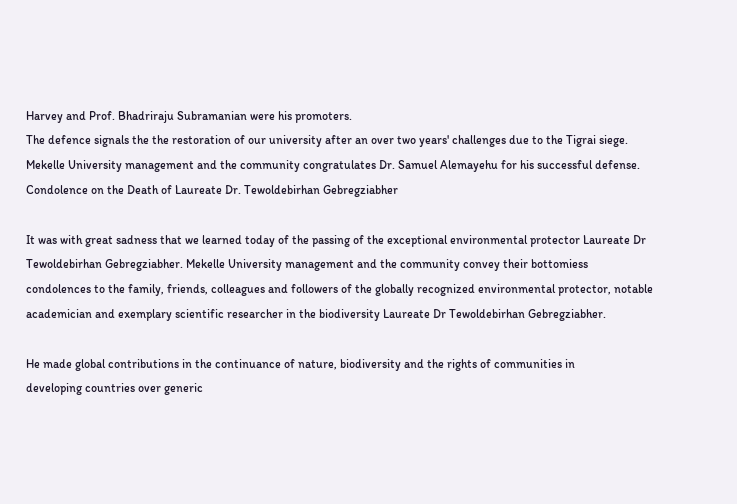Harvey and Prof. Bhadriraju Subramanian were his promoters.
The defence signals the the restoration of our university after an over two years' challenges due to the Tigrai siege.
Mekelle University management and the community congratulates Dr. Samuel Alemayehu for his successful defense.
Condolence on the Death of Laureate Dr. Tewoldebirhan Gebregziabher

It was with great sadness that we learned today of the passing of the exceptional environmental protector Laureate Dr Tewoldebirhan Gebregziabher. Mekelle University management and the community convey their bottomiess condolences to the family, friends, colleagues and followers of the globally recognized environmental protector, notable academician and exemplary scientific researcher in the biodiversity Laureate Dr Tewoldebirhan Gebregziabher.

He made global contributions in the continuance of nature, biodiversity and the rights of communities in
developing countries over generic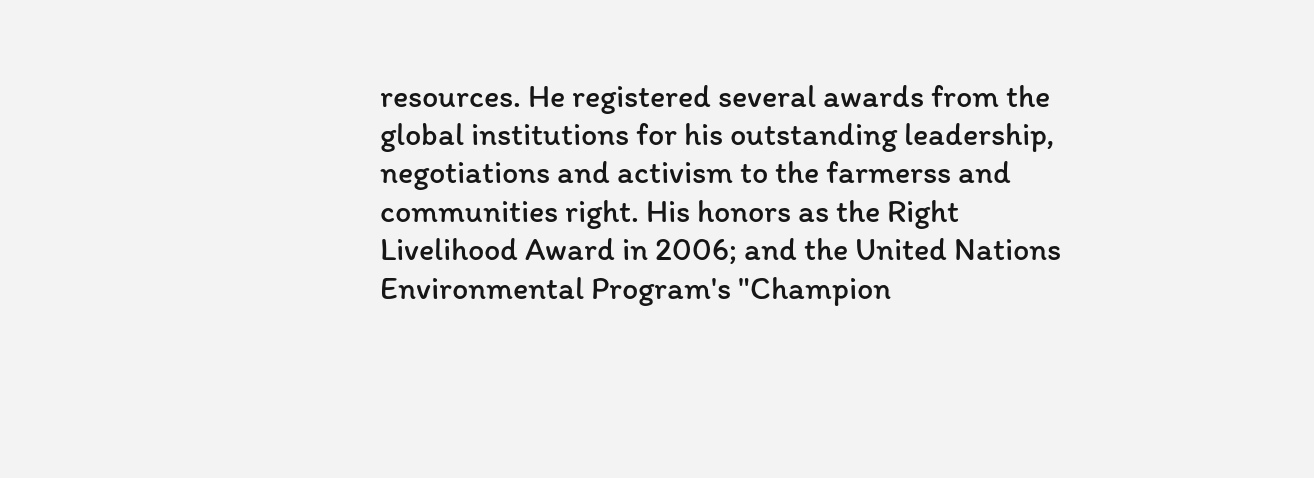resources. He registered several awards from the global institutions for his outstanding leadership, negotiations and activism to the farmerss and communities right. His honors as the Right Livelihood Award in 2006; and the United Nations Environmental Program's "Champion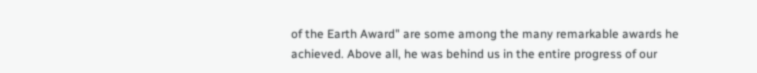of the Earth Award" are some among the many remarkable awards he achieved. Above all, he was behind us in the entire progress of our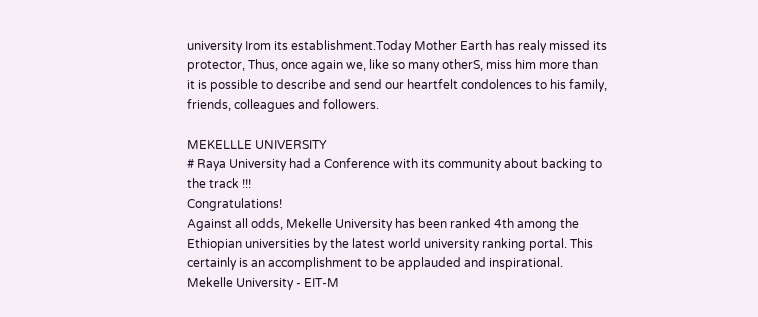university Irom its establishment.Today Mother Earth has realy missed its protector, Thus, once again we, like so many otherS, miss him more than it is possible to describe and send our heartfelt condolences to his family, friends, colleagues and followers.

MEKELLLE UNIVERSITY
# Raya University had a Conference with its community about backing to the track !!!
Congratulations!
Against all odds, Mekelle University has been ranked 4th among the Ethiopian universities by the latest world university ranking portal. This certainly is an accomplishment to be applauded and inspirational.
Mekelle University - EIT-M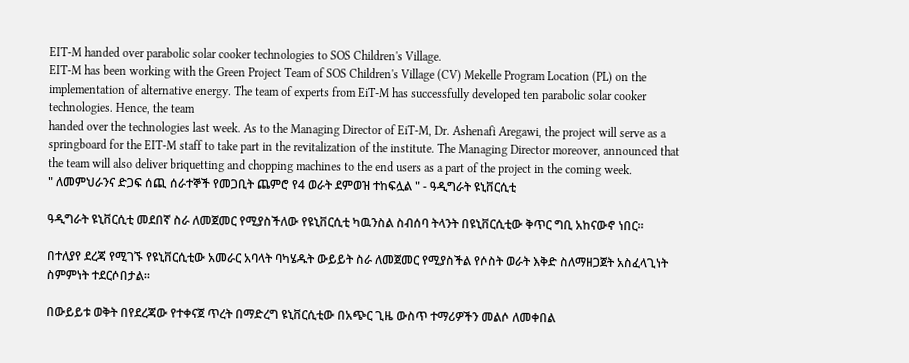EIT-M handed over parabolic solar cooker technologies to SOS Children's Village.
EIT-M has been working with the Green Project Team of SOS Children's Village (CV) Mekelle Program Location (PL) on the implementation of alternative energy. The team of experts from EiT-M has successfully developed ten parabolic solar cooker technologies. Hence, the team
handed over the technologies last week. As to the Managing Director of EiT-M, Dr. Ashenafi Aregawi, the project will serve as a springboard for the EIT-M staff to take part in the revitalization of the institute. The Managing Director moreover, announced that the team will also deliver briquetting and chopping machines to the end users as a part of the project in the coming week.
" ለመምህራንና ድጋፍ ሰጪ ሰራተኞች የመጋቢት ጨምሮ የ4 ወራት ደምወዝ ተከፍሏል " - ዓዲግራት ዩኒቨርሲቲ

ዓዲግራት ዩኒቨርሲቲ መደበኛ ስራ ለመጀመር የሚያስችለው የዩኒቨርሲቲ ካዉንስል ስብሰባ ትላንት በዩኒቨርሲቲው ቅጥር ግቢ አከናውኖ ነበር።

በተለያየ ደረጃ የሚገኙ የዩኒቨርሲቲው አመራር አባላት ባካሄዱት ውይይት ስራ ለመጀመር የሚያስችል የሶስት ወራት እቅድ ስለማዘጋጀት አስፈላጊነት ስምምነት ተደርሶበታል።

በውይይቱ ወቅት በየደረጃው የተቀናጀ ጥረት በማድረግ ዩኒቨርሲቲው በአጭር ጊዜ ውስጥ ተማሪዎችን መልሶ ለመቀበል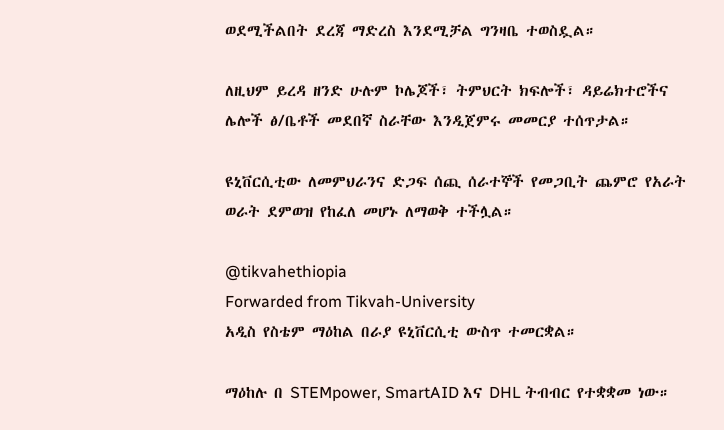ወደሚችልበት ደረጃ ማድረስ እንደሚቻል ግንዛቤ ተወስዷል።

ለዚህም ይረዳ ዘንድ ሁሉም ኮሌጆች፣ ትምህርት ክፍሎች፣ ዳይሬክተሮችና ሌሎች ፅ/ቤቶች መደበኛ ስራቸው እንዲጀምሩ መመርያ ተሰጥታል።

ዩኒቨርሲቲው ለመምህራንና ድጋፍ ሰጪ ሰራተኞች የመጋቢት ጨምሮ የአራት ወራት ደምወዝ የከፈለ መሆኑ ለማወቅ ተችሏል።

@tikvahethiopia
Forwarded from Tikvah-University
አዲስ የስቴም ማዕከል በራያ ዩኒቨርሲቲ ውስጥ ተመርቋል።

ማዕከሉ በ STEMpower, SmartAID እና DHL ትብብር የተቋቋመ ነው።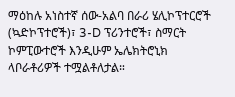ማዕከሉ አነስተኛ ሰው-አልባ በራሪ ሄሊኮፕተርሮች (ኳድኮፕተሮች)፣ 3-D ፕሪንተሮች፣ ስማርት ኮምፒውተሮች እንዲሁም ኤሌክትሮኒክ ላቦራቶሪዎች ተሟልቶለታል።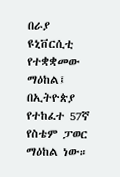በራያ ዩኒቨርሲቲ የተቋቋመው ማዕከል፤ በኢትዮጵያ የተከፈተ 57ኛ የስቴም ፓወር ማዕከል ነው።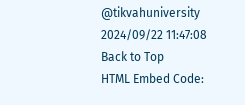@tikvahuniversity
2024/09/22 11:47:08
Back to Top
HTML Embed Code: